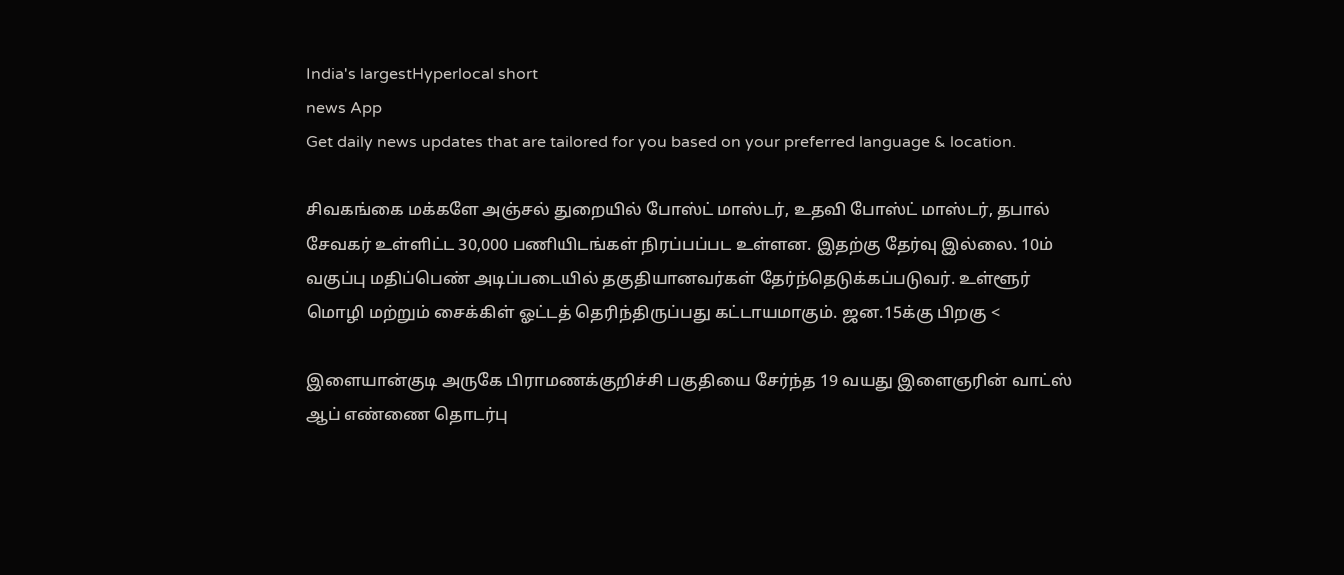India's largestHyperlocal short
news App
Get daily news updates that are tailored for you based on your preferred language & location.

சிவகங்கை மக்களே அஞ்சல் துறையில் போஸ்ட் மாஸ்டர், உதவி போஸ்ட் மாஸ்டர், தபால் சேவகர் உள்ளிட்ட 30,000 பணியிடங்கள் நிரப்பப்பட உள்ளன. இதற்கு தேர்வு இல்லை. 10ம் வகுப்பு மதிப்பெண் அடிப்படையில் தகுதியானவர்கள் தேர்ந்தெடுக்கப்படுவர். உள்ளூர் மொழி மற்றும் சைக்கிள் ஓட்டத் தெரிந்திருப்பது கட்டாயமாகும். ஜன.15க்கு பிறகு <

இளையான்குடி அருகே பிராமணக்குறிச்சி பகுதியை சேர்ந்த 19 வயது இளைஞரின் வாட்ஸ் ஆப் எண்ணை தொடர்பு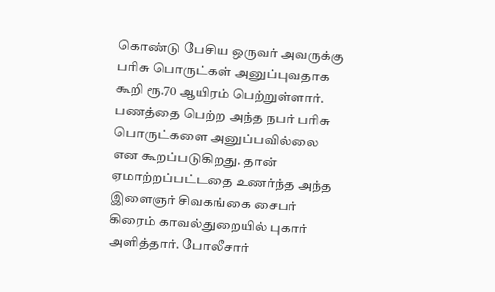கொண்டு பேசிய ஒருவர் அவருக்கு பரிசு பொருட்கள் அனுப்புவதாக கூறி ரூ.70 ஆயிரம் பெற்றுள்ளார். பணத்தை பெற்ற அந்த நபர் பரிசு பொருட்களை அனுப்பவில்லை என கூறப்படுகிறது. தான் ஏமாற்றப்பட்டதை உணர்ந்த அந்த இளைஞர் சிவகங்கை சைபர் கிரைம் காவல்துறையில் புகார் அளித்தார். போலீசார்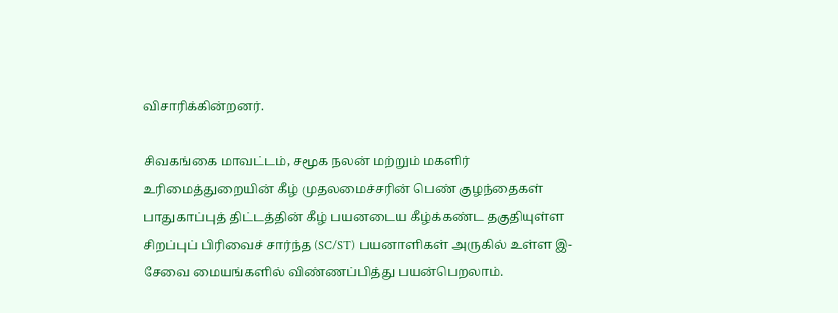விசாரிக்கின்றனர்.

சிவகங்கை மாவட்டம், சமூக நலன் மற்றும் மகளிர் உரிமைத்துறையின் கீழ் முதலமைச்சரின் பெண் குழந்தைகள் பாதுகாப்புத் திட்டத்தின் கீழ் பயனடைய கீழ்க்கண்ட தகுதியுள்ள சிறப்புப் பிரிவைச் சார்ந்த (SC/ST) பயனாளிகள் அருகில் உள்ள இ- சேவை மையங்களில் விண்ணப்பித்து பயன்பெறலாம்.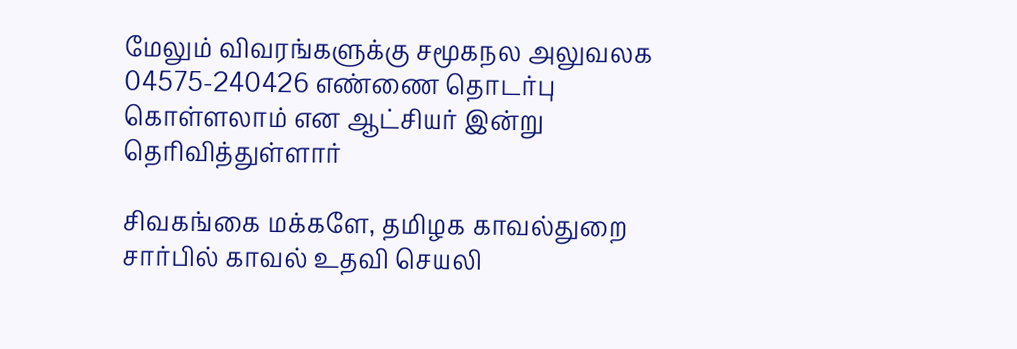மேலும் விவரங்களுக்கு சமூகநல அலுவலக 04575-240426 எண்ணை தொடர்பு கொள்ளலாம் என ஆட்சியர் இன்று தெரிவித்துள்ளார்

சிவகங்கை மக்களே, தமிழக காவல்துறை சார்பில் காவல் உதவி செயலி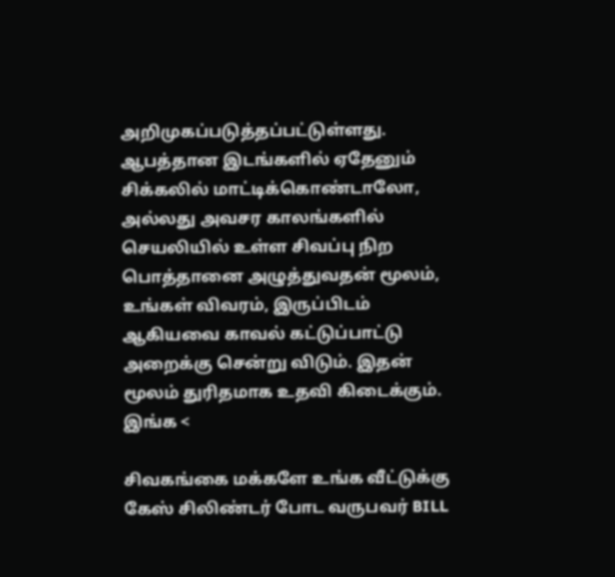அறிமுகப்படுத்தப்பட்டுள்ளது. ஆபத்தான இடங்களில் ஏதேனும் சிக்கலில் மாட்டிக்கொண்டாலோ, அல்லது அவசர காலங்களில் செயலியில் உள்ள சிவப்பு நிற பொத்தானை அழுத்துவதன் மூலம், உங்கள் விவரம், இருப்பிடம் ஆகியவை காவல் கட்டுப்பாட்டு அறைக்கு சென்று விடும். இதன் மூலம் துரிதமாக உதவி கிடைக்கும். இங்க <

சிவகங்கை மக்களே உங்க வீட்டுக்கு கேஸ் சிலிண்டர் போட வருபவர் BILL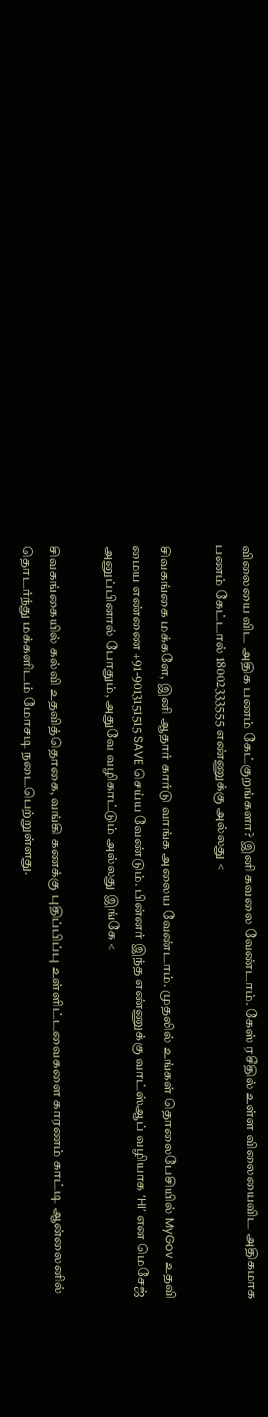விலையை விட அதிக பணம் கேட்குறங்களா? இனி கவலை வேண்டாம். கேஸ் ரசீதில் உள்ள விலையைவிட அதிகமாக பணம் கேட்டால் 18002333555 எண்ணுக்கு அல்லது <

சிவகங்கை மக்களே, இனி ஆதார் கார்டு வாங்க அலைய வேண்டாம். முதலில் உங்கள் தொலைபேசியில் MyGov உதவி மைய எண்ணை +91-9013151515 SAVE செய்ய வேண்டும். பின்னர் இந்த எண்ணுக்கு வாட்ஸ்ஆப் வழியாக ‘HI’ என மெசேஜ் அனுப்பினால் போதும், அதுவே வழிகாட்டும் அல்லது இங்கே <

சிவகங்கையில் கல்வி உதவித்தொகை, வங்கி கணக்கு புதிப்பிப்பு உள்ளிட்டவைகளை காரணம் காட்டி ஆன்லைனில் தொடர்ந்து மக்களிடம் மோசடி நடைபெற்றுள்ளது.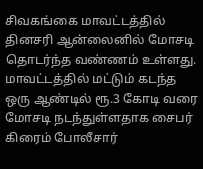சிவகங்கை மாவட்டத்தில் தினசரி ஆன்லைனில் மோசடி தொடர்ந்த வண்ணம் உள்ளது. மாவட்டத்தில் மட்டும் கடந்த ஒரு ஆண்டில் ரூ.3 கோடி வரை மோசடி நடந்துள்ளதாக சைபர் கிரைம் போலீசார்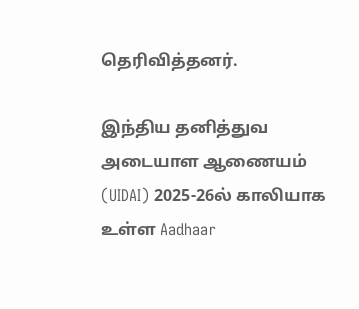தெரிவித்தனர்.

இந்திய தனித்துவ அடையாள ஆணையம் (UIDAI) 2025-26ல் காலியாக உள்ள Aadhaar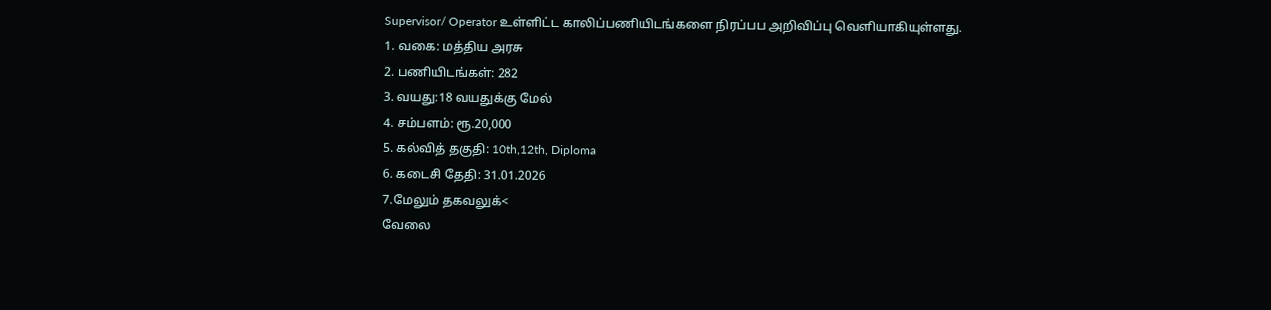Supervisor/ Operator உள்ளிட்ட காலிப்பணியிடங்களை நிரப்பப அறிவிப்பு வெளியாகியுள்ளது.
1. வகை: மத்திய அரசு
2. பணியிடங்கள்: 282
3. வயது:18 வயதுக்கு மேல்
4. சம்பளம்: ரூ.20,000
5. கல்வித் தகுதி: 10th,12th, Diploma
6. கடைசி தேதி: 31.01.2026
7.மேலும் தகவலுக்<
வேலை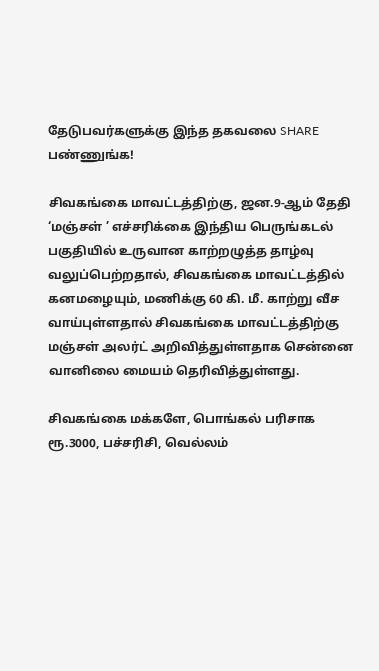தேடுபவர்களுக்கு இந்த தகவலை SHARE பண்ணுங்க!

சிவகங்கை மாவட்டத்திற்கு, ஜன.9-ஆம் தேதி ‘மஞ்சள் ’ எச்சரிக்கை இந்திய பெருங்கடல் பகுதியில் உருவான காற்றழுத்த தாழ்வு வலுப்பெற்றதால், சிவகங்கை மாவட்டத்தில் கனமழையும், மணிக்கு 60 கி. மீ. காற்று வீச வாய்புள்ளதால் சிவகங்கை மாவட்டத்திற்கு மஞ்சள் அலர்ட் அறிவித்துள்ளதாக சென்னை வானிலை மையம் தெரிவித்துள்ளது.

சிவகங்கை மக்களே, பொங்கல் பரிசாக ரூ.3000, பச்சரிசி, வெல்லம்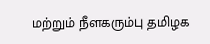மற்றும் நீளகரும்பு தமிழக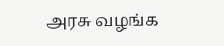அரசு வழங்க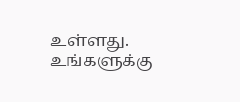உள்ளது. உங்களுக்கு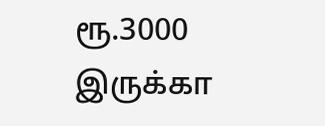ரூ.3000 இருக்கா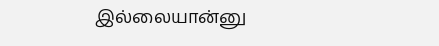இல்லையான்னு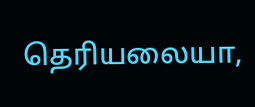தெரியலையா,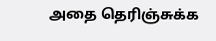அதை தெரிஞ்சுக்க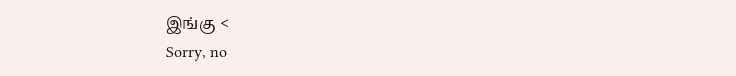இங்கு <
Sorry, no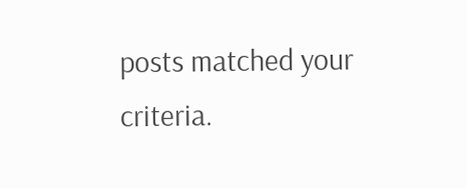posts matched your criteria.